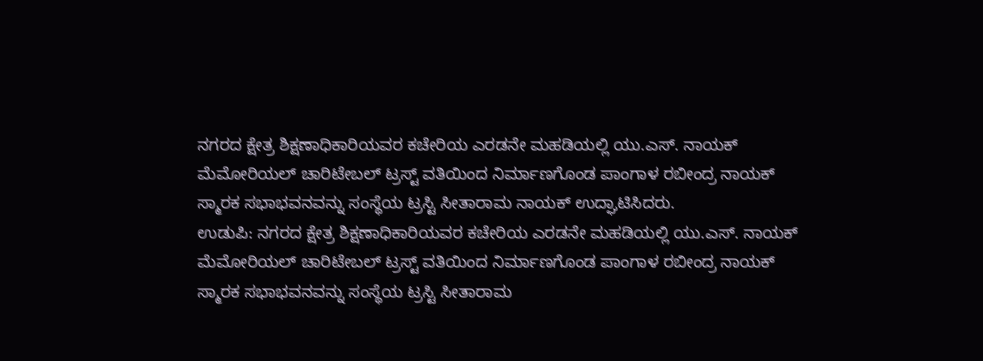ನಗರದ ಕ್ಷೇತ್ರ ಶಿಕ್ಷಣಾಧಿಕಾರಿಯವರ ಕಚೇರಿಯ ಎರಡನೇ ಮಹಡಿಯಲ್ಲಿ ಯು.ಎಸ್. ನಾಯಕ್ ಮೆಮೋರಿಯಲ್ ಚಾರಿಟೇಬಲ್ ಟ್ರಸ್ಟ್ ವತಿಯಿಂದ ನಿರ್ಮಾಣಗೊಂಡ ಪಾಂಗಾಳ ರಬೀಂದ್ರ ನಾಯಕ್ ಸ್ಮಾರಕ ಸಭಾಭವನವನ್ನು ಸಂಸ್ಥೆಯ ಟ್ರಸ್ಟಿ ಸೀತಾರಾಮ ನಾಯಕ್ ಉದ್ಘಾಟಿಸಿದರು.
ಉಡುಪಿ: ನಗರದ ಕ್ಷೇತ್ರ ಶಿಕ್ಷಣಾಧಿಕಾರಿಯವರ ಕಚೇರಿಯ ಎರಡನೇ ಮಹಡಿಯಲ್ಲಿ ಯು.ಎಸ್. ನಾಯಕ್ ಮೆಮೋರಿಯಲ್ ಚಾರಿಟೇಬಲ್ ಟ್ರಸ್ಟ್ ವತಿಯಿಂದ ನಿರ್ಮಾಣಗೊಂಡ ಪಾಂಗಾಳ ರಬೀಂದ್ರ ನಾಯಕ್ ಸ್ಮಾರಕ ಸಭಾಭವನವನ್ನು ಸಂಸ್ಥೆಯ ಟ್ರಸ್ಟಿ ಸೀತಾರಾಮ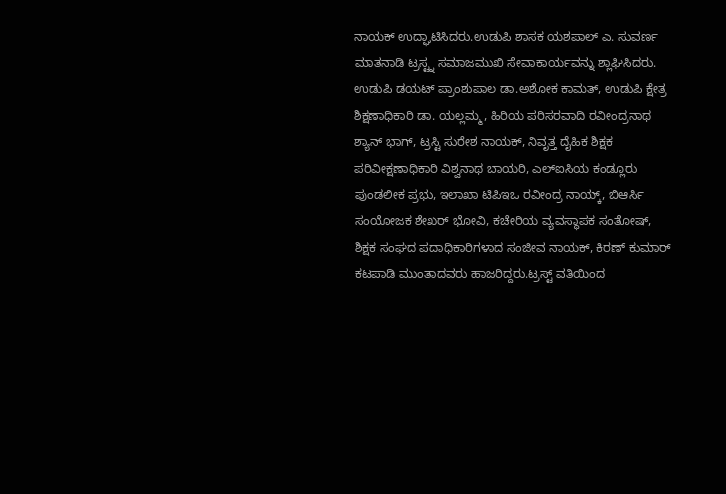ನಾಯಕ್ ಉದ್ಘಾಟಿಸಿದರು.ಉಡುಪಿ ಶಾಸಕ ಯಶಪಾಲ್ ಎ. ಸುವರ್ಣ ಮಾತನಾಡಿ ಟ್ರಸ್ಟ್ನ ಸಮಾಜಮುಖಿ ಸೇವಾಕಾರ್ಯವನ್ನು ಶ್ಲಾಘಿಸಿದರು. ಉಡುಪಿ ಡಯಟ್ ಪ್ರಾಂಶುಪಾಲ ಡಾ.ಅಶೋಕ ಕಾಮತ್, ಉಡುಪಿ ಕ್ಷೇತ್ರ ಶಿಕ್ಷಣಾಧಿಕಾರಿ ಡಾ. ಯಲ್ಲಮ್ಮ, ಹಿರಿಯ ಪರಿಸರವಾದಿ ರವೀಂದ್ರನಾಥ ಶ್ಯಾನ್ ಭಾಗ್, ಟ್ರಸ್ಟಿ ಸುರೇಶ ನಾಯಕ್, ನಿವೃತ್ತ ದೈಹಿಕ ಶಿಕ್ಷಕ ಪರಿವೀಕ್ಷಣಾಧಿಕಾರಿ ವಿಶ್ವನಾಥ ಬಾಯರಿ, ಎಲ್ಐಸಿಯ ಕಂಡ್ಲೂರು ಪುಂಡಲೀಕ ಪ್ರಭು, ಇಲಾಖಾ ಟಿಪಿಇಒ ರವೀಂದ್ರ ನಾಯ್ಕ್, ಬಿಆರ್ಸಿ ಸಂಯೋಜಕ ಶೇಖರ್ ಭೋವಿ, ಕಚೇರಿಯ ವ್ಯವಸ್ಥಾಪಕ ಸಂತೋಷ್, ಶಿಕ್ಷಕ ಸಂಘದ ಪದಾಧಿಕಾರಿಗಳಾದ ಸಂಜೀವ ನಾಯಕ್, ಕಿರಣ್ ಕುಮಾರ್ ಕಟಪಾಡಿ ಮುಂತಾದವರು ಹಾಜರಿದ್ದರು.ಟ್ರಸ್ಟ್ ವತಿಯಿಂದ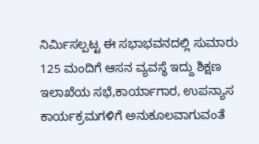ನಿರ್ಮಿಸಲ್ಪಟ್ಟ ಈ ಸಭಾಭವನದಲ್ಲಿ ಸುಮಾರು 125 ಮಂದಿಗೆ ಆಸನ ವ್ಯವಸ್ಥೆ ಇದ್ದು ಶಿಕ್ಷಣ ಇಲಾಖೆಯ ಸಭೆ,ಕಾರ್ಯಾಗಾರ, ಉಪನ್ಯಾಸ ಕಾರ್ಯಕ್ರಮಗಳಿಗೆ ಅನುಕೂಲವಾಗುವಂತೆ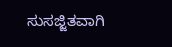ಸುಸಜ್ಜಿತವಾಗಿ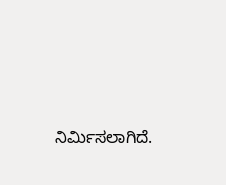ನಿರ್ಮಿಸಲಾಗಿದೆ.